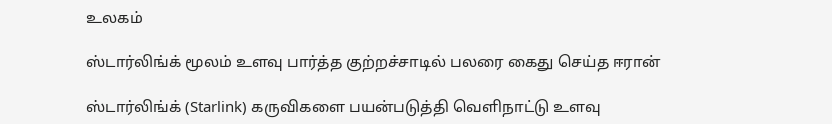உலகம்

ஸ்டார்லிங்க் மூலம் உளவு பார்த்த குற்றச்சாடில் பலரை கைது செய்த ஈரான்

ஸ்டார்லிங்க் (Starlink) கருவிகளை பயன்படுத்தி வெளிநாட்டு உளவு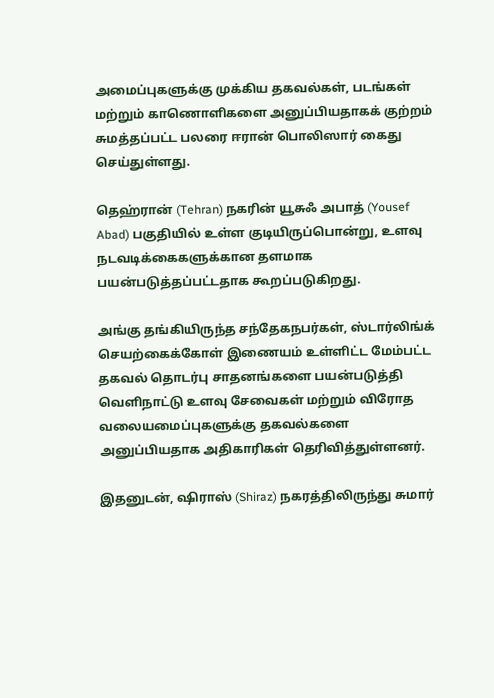அமைப்புகளுக்கு முக்கிய தகவல்கள், படங்கள் மற்றும் காணொளிகளை அனுப்பியதாகக் குற்றம் சுமத்தப்பட்ட பலரை ஈரான் பொலிஸார் கைது செய்துள்ளது.

தெஹ்ரான் (Tehran) நகரின் யூசுஃ அபாத் (Yousef Abad) பகுதியில் உள்ள குடியிருப்பொன்று, உளவு நடவடிக்கைகளுக்கான தளமாக பயன்படுத்தப்பட்டதாக கூறப்படுகிறது.

அங்கு தங்கியிருந்த சந்தேகநபர்கள், ஸ்டார்லிங்க் செயற்கைக்கோள் இணையம் உள்ளிட்ட மேம்பட்ட தகவல் தொடர்பு சாதனங்களை பயன்படுத்தி
வெளிநாட்டு உளவு சேவைகள் மற்றும் விரோத வலையமைப்புகளுக்கு தகவல்களை அனுப்பியதாக அதிகாரிகள் தெரிவித்துள்ளனர்.

இதனுடன், ஷிராஸ் (Shiraz) நகரத்திலிருந்து சுமார்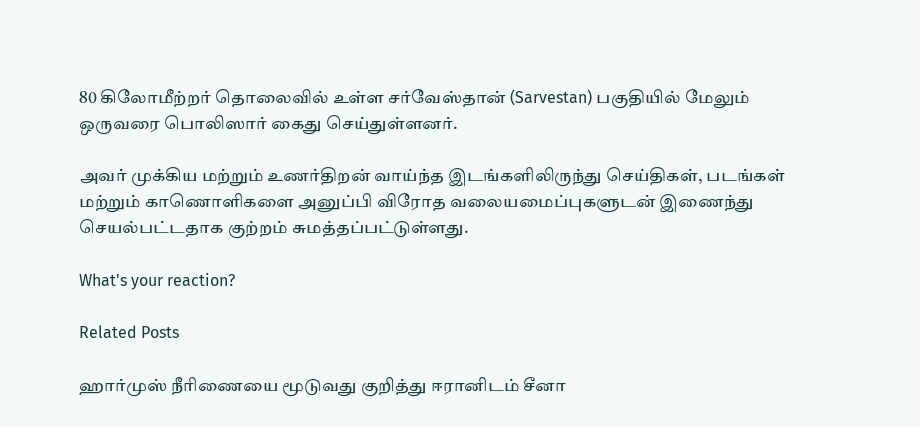80 கிலோமீற்றர் தொலைவில் உள்ள சர்வேஸ்தான் (Sarvestan) பகுதியில் மேலும் ஒருவரை பொலிஸார் கைது செய்துள்ளனர்.

அவர் முக்கிய மற்றும் உணர்திறன் வாய்ந்த இடங்களிலிருந்து செய்திகள், படங்கள் மற்றும் காணொளிகளை அனுப்பி விரோத வலையமைப்புகளுடன் இணைந்து செயல்பட்டதாக குற்றம் சுமத்தப்பட்டுள்ளது.

What's your reaction?

Related Posts

ஹார்முஸ் நீரிணையை மூடுவது குறித்து ஈரானிடம் சீனா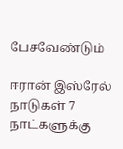பேசவேண்டும்

ஈரான் இஸ்ரேல் நாடுகள் 7 நாட்களுக்கு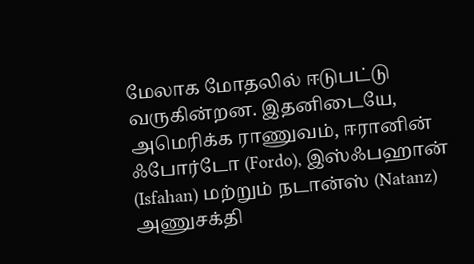மேலாக மோதலில் ஈடுபட்டு வருகின்றன. இதனிடையே, அமெரிக்க ராணுவம், ஈரானின் ஃபோர்டோ (Fordo), இஸ்ஃபஹான் (Isfahan) மற்றும் நடான்ஸ் (Natanz) அணுசக்தி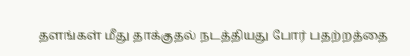தளங்கள் மீது தாக்குதல் நடத்தியது போர் பதற்றத்தை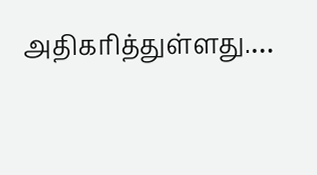அதிகரித்துள்ளது.…